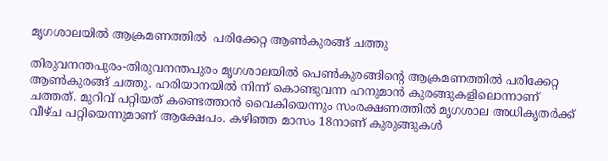മൃഗശാലയില്‍ ആക്രമണത്തില്‍  പരിക്കേറ്റ ആണ്‍കുരങ്ങ് ചത്തു

തിരുവനന്തപുരം-തിരുവനന്തപുരം മൃഗശാലയില്‍ പെണ്‍കുരങ്ങിന്റെ ആക്രമണത്തില്‍ പരിക്കേറ്റ ആണ്‍കുരങ്ങ് ചത്തു. ഹരിയാനയില്‍ നിന്ന് കൊണ്ടുവന്ന ഹനുമാന്‍ കുരങ്ങുകളിലൊന്നാണ് ചത്തത്. മുറിവ് പറ്റിയത് കണ്ടെത്താന്‍ വൈകിയെന്നും സംരക്ഷണത്തില്‍ മൃഗശാല അധികൃതര്‍ക്ക് വീഴ്ച പറ്റിയെന്നുമാണ് ആക്ഷേപം. കഴിഞ്ഞ മാസം 18നാണ് കുരുങ്ങുകള്‍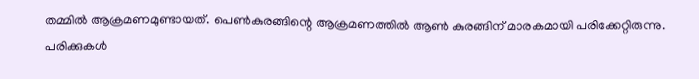തമ്മില്‍ ആക്രമണമുണ്ടായത്. പെണ്‍കുരങ്ങിന്റെ ആക്രമണത്തില്‍ ആണ്‍ കുരങ്ങിന് മാരകമായി പരിക്കേറ്റിരുന്നു. പരിക്കുകള്‍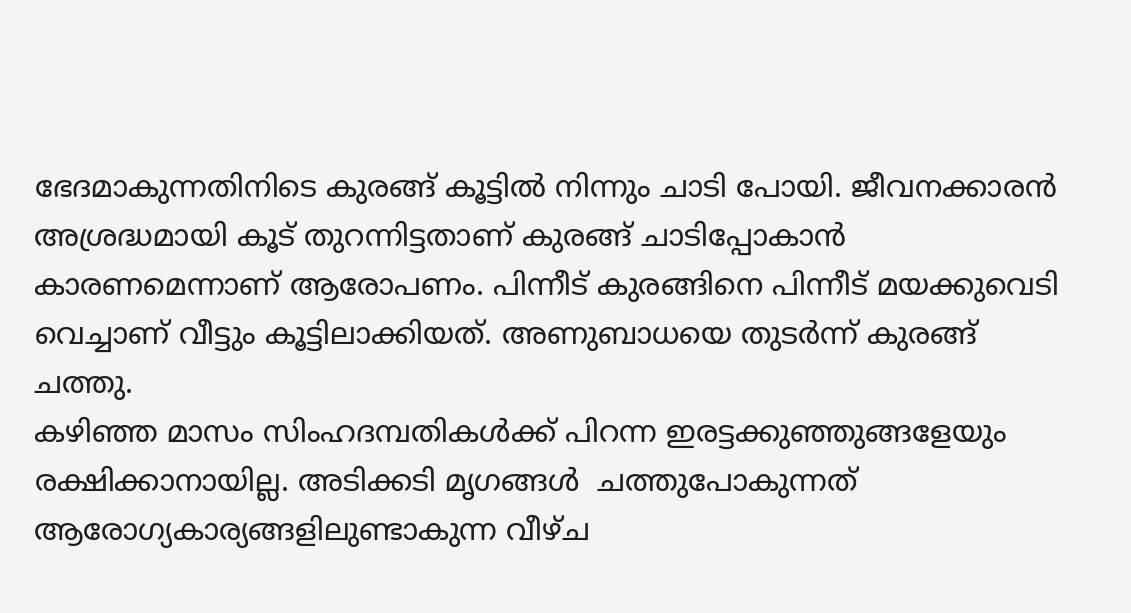ഭേദമാകുന്നതിനിടെ കുരങ്ങ് കൂട്ടില്‍ നിന്നും ചാടി പോയി. ജീവനക്കാരന്‍ അശ്രദ്ധമായി കൂട് തുറന്നിട്ടതാണ് കുരങ്ങ് ചാടിപ്പോകാന്‍ കാരണമെന്നാണ് ആരോപണം. പിന്നീട് കുരങ്ങിനെ പിന്നീട് മയക്കുവെടി വെച്ചാണ് വീട്ടും കൂട്ടിലാക്കിയത്. അണുബാധയെ തുടര്‍ന്ന് കുരങ്ങ് ചത്തു.
കഴിഞ്ഞ മാസം സിംഹദമ്പതികള്‍ക്ക് പിറന്ന ഇരട്ടക്കുഞ്ഞുങ്ങളേയും രക്ഷിക്കാനായില്ല. അടിക്കടി മൃഗങ്ങള്‍  ചത്തുപോകുന്നത് ആരോഗ്യകാര്യങ്ങളിലുണ്ടാകുന്ന വീഴ്ച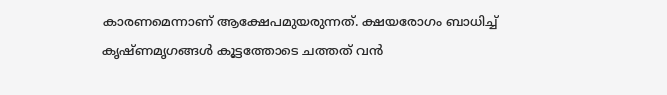കാരണമെന്നാണ് ആക്ഷേപമുയരുന്നത്. ക്ഷയരോഗം ബാധിച്ച് കൃഷ്ണമൃഗങ്ങള്‍ കൂട്ടത്തോടെ ചത്തത് വന്‍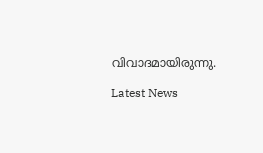വിവാദമായിരുന്നു.

Latest News